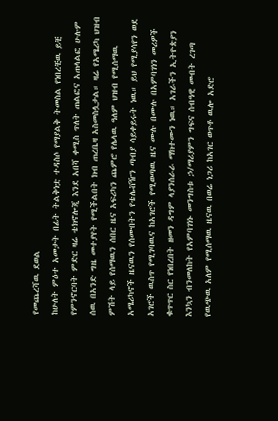የመጨረሻዉ ደወል
ከሁለት ምዕተ አመታት በፊት ትልቅነቷ ተዳስሶ የማያልቅ ትመስል የነበረቺዉ ይቺ የምንኖርባት ምድር ዛሬ ቴክኖሎጂ እንደ አበሻ ቀሚስ ጥለት ጠልፎና አጠላልፎ ሁሉም ሰዉ በአንድ ግዜ መተያየት የሚችልበት ክብ ጠረቤዛ አስመስሏታል። ዛሬ የአሜሪካ ህዝብ ምሽት ላይ የሰማዉን ሰበር ዜና አፍሪካን ጨምሮ የሌላዉ ዓለም ህዝብ የሚሰማዉ አሜሪካኖች ዜናዉን የሰሙበትን የቴሌቭዥን ጣብያ ሳይቀይሩት ነዉ። ይህ የሚያሳየን ወደ አገሮች ዉስጥ የሚገባዉና ከአገሮች የሚወጣዉ ዜና ሙሉ በሙሉ በአምባገነን መሪዎች ቁጥጥር ስር የነበረበት ዘመን ዳግም ላያንሰራራ ማክተሙን ነዉ። አገራችን ኢትዮጵያን እንኳን ብንመለከት የአምባገነኑ መንግስቱ ኃ/ማሪያምን ግፍና ሰብዓዊ መብት ረገጣ የዉጭዉ አለም የሚሰማዉ ዜናዉ በወሬ ነጋሪ ከአገር ወጥቶ ዉሎ አድሮ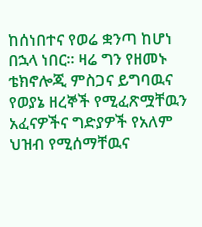ከሰነበተና የወሬ ቋንጣ ከሆነ በኋላ ነበር። ዛሬ ግን የዘመኑ ቴክኖሎጂ ምስጋና ይግባዉና የወያኔ ዘረኞች የሚፈጽሟቸዉን አፈናዎችና ግድያዎች የአለም ህዝብ የሚሰማቸዉና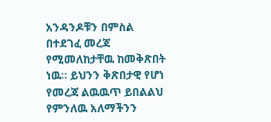አንዳንዶቹን በምስል በተደገፈ መረጃ የሚመለከታቸዉ ከመቅጽበት ነዉ። ይህንን ቅጽበታዊ የሆነ የመረጃ ልዉዉጥ ይበልልህ የምንለዉ አለማችንን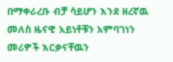በማቀራረቡ ብቻ ሳይሆን እንደ ዘረኛዉ መለስ ዜናዊ አይነቶቹን አምባገነን መሪዎች እርቃናቸዉን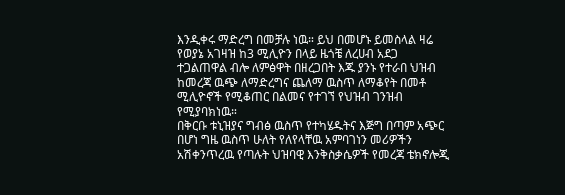እንዲቀሩ ማድረግ በመቻሉ ነዉ። ይህ በመሆኑ ይመስላል ዛሬ የወያኔ አገዛዝ ከ3 ሚሊዮን በላይ ዜጎቼ ለረሀብ አደጋ ተጋልጠዋል ብሎ ለምፅዋት በዘረጋበት እጁ ያንኑ የተራበ ህዝብ ከመረጃ ዉጭ ለማድረግና ጨለማ ዉስጥ ለማቆየት በመቶ ሚሊዮኖች የሚቆጠር በልመና የተገኘ የህዝብ ገንዝብ የሚያባክነዉ።
በቅርቡ ቱኒዝያና ግብፅ ዉስጥ የተካሄዱትና እጅግ በጣም አጭር በሆነ ግዜ ዉስጥ ሁለት የለየላቸዉ አምባገነን መሪዎችን አሽቀንጥረዉ የጣሉት ህዝባዊ እንቅስቃሴዎች የመረጃ ቴክኖሎጂ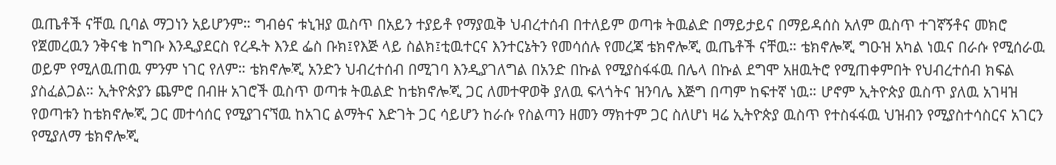ዉጤቶች ናቸዉ ቢባል ማጋነን አይሆንም። ግብፅና ቱኒዝያ ዉስጥ በአይን ተያይቶ የማያዉቅ ህብረተሰብ በተለይም ወጣቱ ትዉልድ በማይታይና በማይዳሰስ አለም ዉስጥ ተገኛኝቶና መክሮ የጀመረዉን ንቅናቄ ከግቡ እንዲያደርስ የረዱት እንደ ፌስ ቡክ፤የእጅ ላይ ስልክ፤ቲዉተርና እንተርኔትን የመሳሰሉ የመረጃ ቴክኖሎጂ ዉጤቶች ናቸዉ። ቴክኖሎጂ ግዑዝ አካል ነዉና በራሱ የሚሰራዉ ወይም የሚለዉጠዉ ምንም ነገር የለም። ቴክኖሎጂ አንድን ህብረተሰብ በሚገባ እንዲያገለግል በአንድ በኩል የሚያስፋፋዉ በሌላ በኩል ደግሞ አዘዉትሮ የሚጠቀምበት የህብረተሰብ ክፍል ያስፈልጋል። ኢትዮጵያን ጨምሮ በብዙ አገሮች ዉስጥ ወጣቱ ትዉልድ ከቴክኖሎጂ ጋር ለመተዋወቅ ያለዉ ፍላጎትና ዝንባሌ እጅግ በጣም ከፍተኛ ነዉ። ሆኖም ኢትዮጵያ ዉስጥ ያለዉ አገዛዝ የወጣቱን ከቴክኖሎጂ ጋር መተሳሰር የሚያገናኘዉ ከአገር ልማትና እድገት ጋር ሳይሆን ከራሱ የስልጣን ዘመን ማክተም ጋር ስለሆነ ዛሬ ኢትዮጵያ ዉስጥ የተስፋፋዉ ህዝብን የሚያስተሳስርና አገርን የሚያለማ ቴክኖሎጂ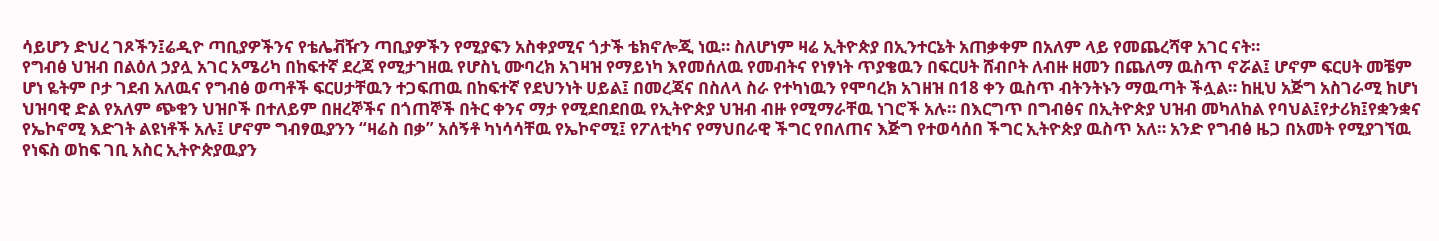ሳይሆን ድህረ ገጾችን፤ሬዲዮ ጣቢያዎችንና የቴሌቭዥን ጣቢያዎችን የሚያፍን አስቀያሚና ጎታች ቴክኖሎጂ ነዉ። ስለሆነም ዛሬ ኢትዮጵያ በኢንተርኔት አጠቃቀም በአለም ላይ የመጨረሻዋ አገር ናት።
የግብፅ ህዝብ በልዕለ ኃያሏ አገር አሜሪካ በከፍተኛ ደረጃ የሚታገዘዉ የሆስኒ ሙባረክ አገዛዝ የማይነካ እየመሰለዉ የመብትና የነፃነት ጥያቄዉን በፍርሀት ሸብቦት ለብዙ ዘመን በጨለማ ዉስጥ ኖሯል፤ ሆኖም ፍርሀት መቼም ሆነ ዬትም ቦታ ገደብ አለዉና የግብፅ ወጣቶች ፍርሀታቸዉን ተጋፍጠዉ በከፍተኛ የደህንነት ሀይል፤ በመረጃና በስለላ ስራ የተካነዉን የሞባረክ አገዘዝ በ18 ቀን ዉስጥ ብትንትኑን ማዉጣት ችሏል። ከዚህ አጅግ አስገራሚ ከሆነ ህዝባዊ ድል የአለም ጭቁን ህዝቦች በተለይም በዘረኞችና በጎጠኞች በትር ቀንና ማታ የሚደበደበዉ የኢትዮጵያ ህዝብ ብዙ የሚማራቸዉ ነገሮች አሉ። በእርግጥ በግብፅና በኢትዮጵያ ህዝብ መካለከል የባህል፤የታሪክ፤የቋንቋና የኤኮኖሚ እድገት ልዩነቶች አሉ፤ ሆኖም ግብፃዉያንን “ዛሬስ በቃ” አሰኝቶ ካነሳሳቸዉ የኤኮኖሚ፤ የፖለቲካና የማህበራዊ ችግር የበለጠና እጅግ የተወሳሰበ ችግር ኢትዮጵያ ዉስጥ አለ። አንድ የግብፅ ዜጋ በአመት የሚያገኘዉ የነፍስ ወከፍ ገቢ አስር ኢትዮጵያዉያን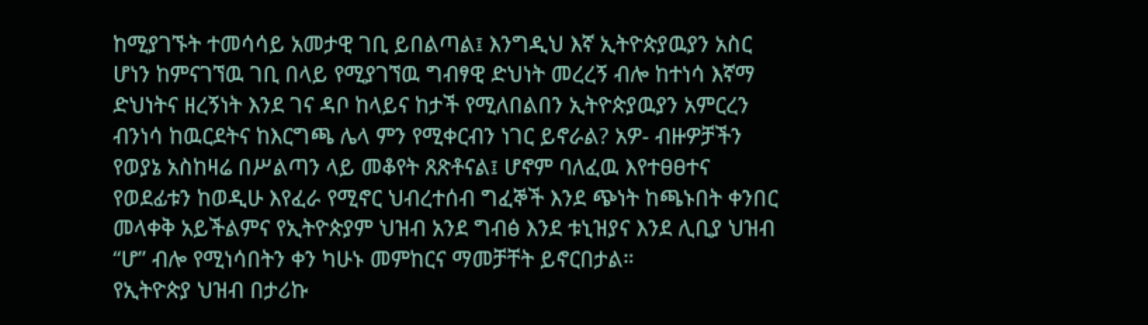ከሚያገኙት ተመሳሳይ አመታዊ ገቢ ይበልጣል፤ እንግዲህ እኛ ኢትዮጵያዉያን አስር ሆነን ከምናገኘዉ ገቢ በላይ የሚያገኘዉ ግብፃዊ ድህነት መረረኝ ብሎ ከተነሳ እኛማ ድህነትና ዘረኝነት እንደ ገና ዳቦ ከላይና ከታች የሚለበልበን ኢትዮጵያዉያን አምርረን ብንነሳ ከዉርደትና ከእርግጫ ሌላ ምን የሚቀርብን ነገር ይኖራል? አዎ- ብዙዎቻችን የወያኔ አስከዛሬ በሥልጣን ላይ መቆየት ጸጽቶናል፤ ሆኖም ባለፈዉ እየተፀፀተና የወደፊቱን ከወዲሁ እየፈራ የሚኖር ህብረተሰብ ግፈኞች እንደ ጭነት ከጫኑበት ቀንበር መላቀቅ አይችልምና የኢትዮጵያም ህዝብ አንደ ግብፅ እንደ ቱኒዝያና እንደ ሊቢያ ህዝብ “ሆ” ብሎ የሚነሳበትን ቀን ካሁኑ መምከርና ማመቻቸት ይኖርበታል።
የኢትዮጵያ ህዝብ በታሪኩ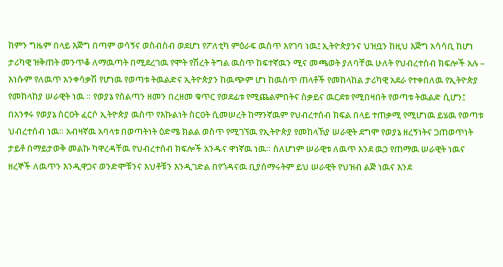ከምን ግዜም በላይ እጅግ በጣም ወሳኝና ወስብስብ ወደሆነ የፖለቲካ ምዕራፍ ዉስጥ እየገባ ነዉ፤ ኢትዮጵያንና ህዝቧን ከዚህ እጅግ አሳሳቢ ከሆነ ታሪካዊ ዝቅጠት መንጥቆ ለማዉጣት በሚደረገዉ የሞት የሽረት ትግል ዉስጥ ከፍተኛዉን ሚና መጫወት ያለባቸዉ ሁለት የህብረተሰብ ክፍሎች አሉ – እነሱም የለዉጥ አንቀሳቃሽ የሆነዉ የወጣቱ ትዉልድና ኢትዮጵያን ከዉጭም ሆነ ከዉስጥ ጠላቶች የመከላከል ታሪካዊ አደራ የተቀበለዉ የኢትዮጵያ የመከላከያ ሠራዊት ነዉ ። የወያኔ የስልጣን ዘመን በረዘመ ቁጥር የወደፊቱ የሚጨልምበትና ስቃይና ዉርደቱ የሚበዛበት የወጣቱ ትዉልድ ሲሆን፤ በአንፃሩ የወያኔ ስርዐት ፈርሶ ኢትዮጵያ ዉስጥ የእኩልነት ስርዐት ሲመሠረት ከማንኛዉም የህብረተሰብ ክፍል በላይ ተጠቃሚ የሚሆነዉ ይሄዉ የወጣቱ ህብረተሰብ ነዉ። አብዛኛዉ አባላቱ በወጣትነት ዕድሜ ክልል ወስጥ የሚገኘዉ የኢትዮጵያ የመከላኸያ ሠራዊት ደግሞ የወያኔ ዘረኝነትና ጋጠወጥነት ታይቶ በማይታወቅ መልኩ ካዋረዳቸዉ የህብረተሰብ ክፍሎች አንዱና ዋነኛዉ ነዉ። ስለሆነም ሠራዊቱ ለዉጥ እንደ ዉኃ የጠማዉ ሠራዊት ነዉና ዘረኞች ለዉጥን እንዲዋጋና ወንድሞቹንና እህቶቹን እንዲገድል በየጎዳናዉ ቢያሰማሩትም ይህ ሠራዊት የህዝብ ልጅ ነዉና እንደ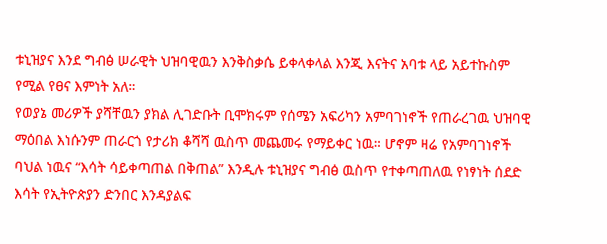ቱኒዝያና እንደ ግብፅ ሠራዊት ህዝባዊዉን እንቅስቃሴ ይቀላቀላል እንጂ እናትና አባቱ ላይ አይተኩስም የሚል የፀና እምነት አለ።
የወያኔ መሪዎች ያሻቸዉን ያክል ሊገድቡት ቢሞክሩም የሰሜን አፍሪካን አምባገነኖች የጠራረገዉ ህዝባዊ ማዕበል እነሱንም ጠራርጎ የታሪክ ቆሻሻ ዉስጥ መጨመሩ የማይቀር ነዉ። ሆኖም ዛሬ የአምባገነኖች ባህል ነዉና “እሳት ሳይቀጣጠል በቅጠል” እንዲሉ ቱኒዝያና ግብፅ ዉስጥ የተቀጣጠለዉ የነፃነት ሰደድ እሳት የኢትዮጵያን ድንበር እንዳያልፍ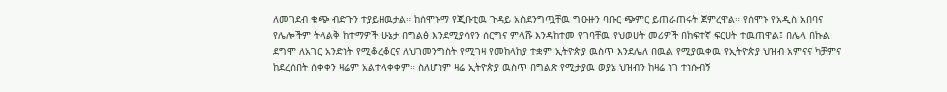ለመገደብ ቁጭ ብድጉን ተያይዘዉታል። ከሰሞኑማ የጂቡቲዉ ጉዳይ አስደንግጧቸዉ ግዑዙን ባቡር ጭምር ይጠራጠሩት ጀምረዋል። የሰሞኑ የአዲስ አበባና የሌሎችም ትላልቅ ከተማዎች ሁኔታ በግልፅ እንደሚያሳየን ሰርግና ምላሹ እንዳከተመ የገባቸዉ የህወሀት መሪዎች በከፍተኛ ፍርሀት ተዉጠዋል፤ በሌላ በኩል ደግሞ ለአገር አንድነት የሚቆረቆርና ለህገመንግስት የሚገዛ የመከላከያ ተቋም ኢትዮጵያ ዉስጥ እንደሌለ በዉል የሚያዉቀዉ የኢትዮጵያ ህዝብ አምናና ካቻምና ከደረሰበት ሰቀቀን ዛሬም አልተላቀቀም። ስለሆነም ዛሬ ኢትዮጵያ ዉስጥ በግልጽ የሚታያዉ ወያኔ ህዝብን ከዛሬ ነገ ተነሱብኝ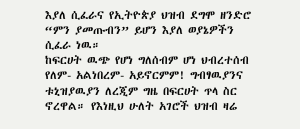እያለ ሲፈራና የኢትዮጵያ ህዝብ ደግሞ ዘንድሮ “ምን ያመጡብን” ይሆን እያለ ወያኔዎችን ሲፈራ ነዉ።
ከፍርሀት ዉጭ የሆነ ግለሰብም ሆነ ህብረተሰብ የለም- አልነበረም- አይኖርምም! ግብፃዉያንና ቱኒዝያዉያን ለረጂም ግዜ በፍርሀት ጥላ ስር ኖረዋል። የእነዚህ ሁለት አገሮች ህዝብ ዛሬ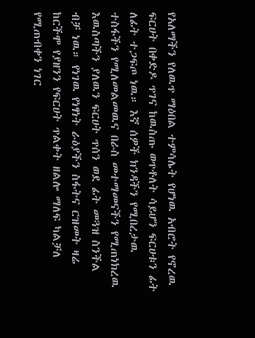የአለማችን የለዉጥ ማዕበል ተምሳሌት የሆነዉ አብሮት የኖረዉ ፍርሀት በቀድዶ ጥገና ከዉስጡ ወጥቶለት ሳይሆን ፍርሀቱን ፊት ለፊት ተጋፍጦ ነዉ። እኛ ሰዎች ክንዳችን የሚበረታዉ ተስፋችን የሚለመልመዉና በራስ መተማመናችን የሚጠነክረዉ እዉስጣችን ያለዉን ፍርሀት ጥሰን ወደ ፊት መጓዝ ስንችል ብቻ ነዉ። የነገዉ የነፃነት ራዕያችን ስፋትና ርዝመት ዛሬ ከርችሞ የያዘንን የፍርሀት ጥልቀት ዘልሎ ማለፍ ካልቻለ የሚጠብቀን ነገር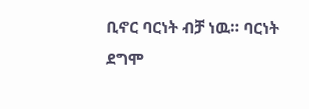ቢኖር ባርነት ብቻ ነዉ። ባርነት ደግሞ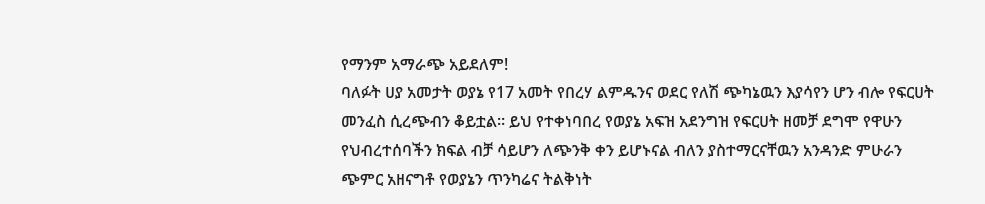የማንም አማራጭ አይደለም!
ባለፉት ሀያ አመታት ወያኔ የ17 አመት የበረሃ ልምዱንና ወደር የለሽ ጭካኔዉን እያሳየን ሆን ብሎ የፍርሀት መንፈስ ሲረጭብን ቆይቷል። ይህ የተቀነባበረ የወያኔ አፍዝ አደንግዝ የፍርሀት ዘመቻ ደግሞ የዋሁን የህብረተሰባችን ክፍል ብቻ ሳይሆን ለጭንቅ ቀን ይሆኑናል ብለን ያስተማርናቸዉን አንዳንድ ምሁራን ጭምር አዘናግቶ የወያኔን ጥንካሬና ትልቅነት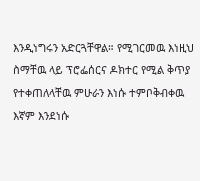እንዲነግሩን አድርጓቸዋል። የሚገርመዉ እነዚህ ስማቸዉ ላይ ፕሮፌሰርና ዶክተር የሚል ቅጥያ የተቀጠለላቸዉ ምሁራን እነሱ ተምቦቅብቀዉ እኛም እንደነሱ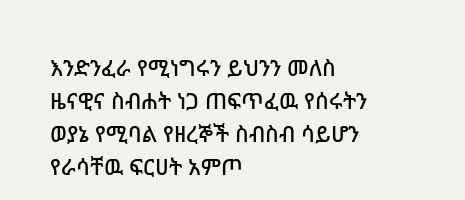እንድንፈራ የሚነግሩን ይህንን መለስ ዜናዊና ስብሐት ነጋ ጠፍጥፈዉ የሰሩትን ወያኔ የሚባል የዘረኞች ስብስብ ሳይሆን የራሳቸዉ ፍርሀት አምጦ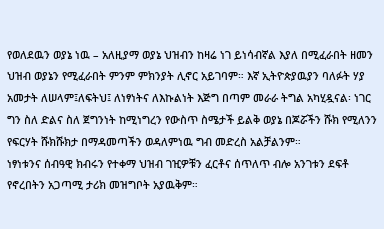የወለደዉን ወያኔ ነዉ – አለዚያማ ወያኔ ህዝብን ከዛሬ ነገ ይነሳብኛል እያለ በሚፈራበት ዘመን ህዝብ ወያኔን የሚፈራበት ምንም ምክንያት ሊኖር አይገባም። እኛ ኢትዮጵያዉያን ባለፉት ሃያ አመታት ለሠላም፤ለፍትህ፤ ለነፃነትና ለእኩልነት እጅግ በጣም መራራ ትግል አካሂዷናል፡ ነገር ግን ስለ ድልና ስለ ጀግንነት ከሚነግረን የውስጥ ስሜታች ይልቅ ወያኔ በጆሯችን ሹክ የሚለንን የፍርሃት ሹክሹክታ በማዳመጣችን ወዳለምነዉ ግብ መድረስ አልቻልንም።
ነፃነቱንና ሰብዓዊ ክብሩን የተቀማ ህዝብ ገዢዎቹን ፈርቶና ሰጥለጥ ብሎ አንገቱን ደፍቶ የኖረበትን አጋጣሚ ታሪክ መዝግቦት አያዉቅም።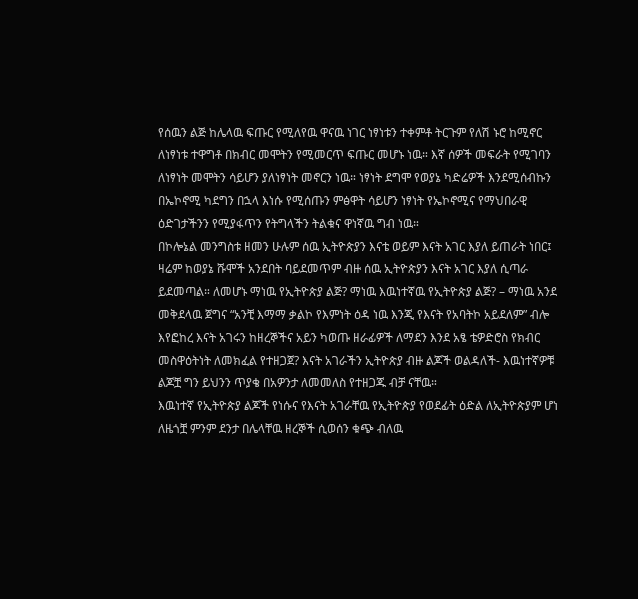የሰዉን ልጅ ከሌላዉ ፍጡር የሚለየዉ ዋናዉ ነገር ነፃነቱን ተቀምቶ ትርጉም የለሽ ኑሮ ከሚኖር ለነፃነቱ ተዋግቶ በክብር መሞትን የሚመርጥ ፍጡር መሆኑ ነዉ። እኛ ሰዎች መፍራት የሚገባን ለነፃነት መሞትን ሳይሆን ያለነፃነት መኖርን ነዉ። ነፃነት ደግሞ የወያኔ ካድሬዎች እንደሚሰብኩን በኤኮኖሚ ካደግን በኋላ እነሱ የሚሰጡን ምፅዋት ሳይሆን ነፃነት የኤኮኖሚና የማህበራዊ ዕድገታችንን የሚያፋጥን የትግላችን ትልቁና ዋነኛዉ ግብ ነዉ።
በኮሎኔል መንግስቱ ዘመን ሁሉም ሰዉ ኢትዮጵያን እናቴ ወይም እናት አገር እያለ ይጠራት ነበር፤ ዛሬም ከወያኔ ሹሞች አንደበት ባይደመጥም ብዙ ሰዉ ኢትዮጵያን እናት አገር እያለ ሲጣራ ይደመጣል። ለመሆኑ ማነዉ የኢትዮጵያ ልጅ? ማነዉ እዉነተኛዉ የኢትዮጵያ ልጅ? – ማነዉ አንደ መቅደላዉ ጀግና “አንቺ እማማ ቃልኮ የእምነት ዕዳ ነዉ እንጂ የእናት የአባትኮ አይደለም” ብሎ እየፎከረ እናት አገሩን ከዘረኞችና አይን ካወጡ ዘራፊዎች ለማደን እንደ አፄ ቴዎድሮስ የክብር መስዋዕትነት ለመክፈል የተዘጋጀ? እናት አገራችን ኢትዮጵያ ብዙ ልጆች ወልዳለች- እዉነተኛዎቹ ልጆቿ ግን ይህንን ጥያቄ በአዎንታ ለመመለስ የተዘጋጁ ብቻ ናቸዉ።
እዉነተኛ የኢትዮጵያ ልጆች የነሱና የእናት አገራቸዉ የኢትዮጵያ የወደፊት ዕድል ለኢትዮጵያም ሆነ ለዜጎቿ ምንም ደንታ በሌላቸዉ ዘረኞች ሲወሰን ቁጭ ብለዉ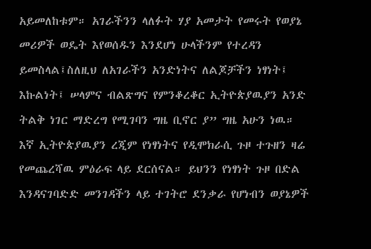አይመለከቱም። አገራችንን ላለፉት ሃያ አመታት የመሩት የወያኔ መሪዎች ወዴት እየወሰዱን እንደሆነ ሁላችንም የተረዳን ይመስላል፤ስለዚህ ለአገራችን አንድነትና ለልጆቻችን ነፃነት፤ እኩልነት፤ ሠላምና ብልጽግና የምንቆረቆር ኢትዮጵያዉያን አንድ ትልቅ ነገር ማድረግ የሚገባን ግዜ ቢኖር ያ” ግዜ አሁን ነዉ።
እኛ ኢትዮጵያዉያን ረጂም የነፃነትና የዲሞክራሲ ጉዞ ተጉዘን ዛሬ የመጨረሻዉ ምዕራፍ ላይ ደርሰናል። ይህንን የነፃነት ጉዞ በድል እንዳናገባድድ መንገዳችን ላይ ተገትሮ ደንቃራ የሆነብን ወያኔዎች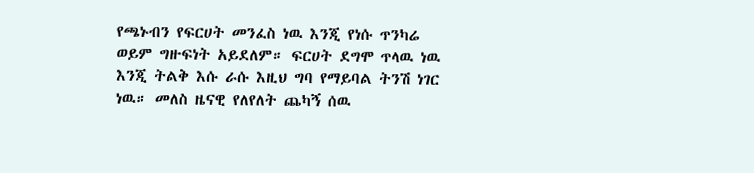የጫኑብን የፍርሀት መንፈስ ነዉ እንጂ የነሱ ጥንካሬ ወይም ግዙፍነት አይደለም። ፍርሀት ደግሞ ጥላዉ ነዉ እንጂ ትልቅ እሱ ራሱ እዚህ ግባ የማይባል ትንሽ ነገር ነዉ። መለስ ዜናዊ የለየለት ጨካኝ ሰዉ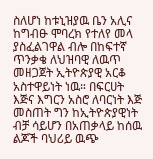ስለሆነ ከቱኒዝያዉ ቤን አሊና ከግብፁ ሞባረክ የተለየ መላ ያስፈልገዋል ብሎ በከፍተኛ ጥንቃቄ ለህዝባዊ ለዉጥ መዘጋጀት ኢትዮጵያዊ አርቆ አስተዋይነት ነዉ። በፍርሀት እጅና እግርን አስሮ ለባርነት እጅ መስጠት ግን ከኢትዮጵያዊነት ብቻ ሳይሆን በአጠቃላይ ከሰዉ ልጆች ባህሪይ ዉጭ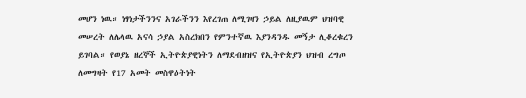መሆን ነዉ። ነፃነታችንንና አገራችንን እየረገጠ ለሚገዛን ኃይል ለዚያዉም ህዝባዊ መሠረት ለሌላዉ አናሳ ኃያል አስረክበን የምንተኛዉ እያንዳንዱ መኝታ ሊቆረቁረን ይገባል። የወያኔ ዘረኞች ኢትዮጵያዊነትን ለማደብዘዝና የኢትዮጵያን ህዝብ ረግጦ ለመግዛት የ17 አመት መስዋዕትነት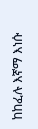ከከፈሉ እኛማ እነሱ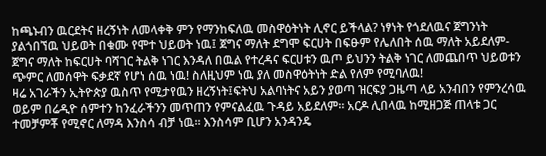ከጫኑብን ዉርደትና ዘረኝነት ለመላቀቅ ምን የማንከፍለዉ መስዋዕትነት ሊኖር ይችላል? ነፃነት የጎደለዉና ጀግንነት ያልጎበኘዉ ህይወት በቁሙ የሞተ ህይወት ነዉ፤ ጀግና ማለት ደግሞ ፍርሀት በፍፁም የሌለበት ሰዉ ማለት አይደለም- ጀግና ማለት ከፍርሀት ባሻገር ትልቅ ነገር እንዳለ በዉል የተረዳና ፍርሀቱን ዉጦ ይህንን ትልቅ ነገር ለመጨበጥ ህይወቱን ጭምር ለመሰዋት ፍቃደኛ የሆነ ሰዉ ነዉ! ስለዚህም ነዉ ያለ መስዋዕትነት ድል የለም የሚባለዉ!
ዛሬ አገራችን ኢትዮጵያ ዉስጥ የሚታየዉን ዘረኝነት፤ፍትህ አልባነትና አይን ያወጣ ዝርፍያ ጋዜጣ ላይ አንብበን የምንረሳዉ ወይም በሬዲዮ ሰምተን ከንፈራችንን መጥጠን የምናልፈዉ ጉዳይ አይደለም። አርዶ ሊበላዉ ከሚዘጋጅ ጠላቱ ጋር ተመቻምቾ የሚኖር ለማዳ እንስሳ ብቻ ነዉ። እንስሳም ቢሆን አንዳንዴ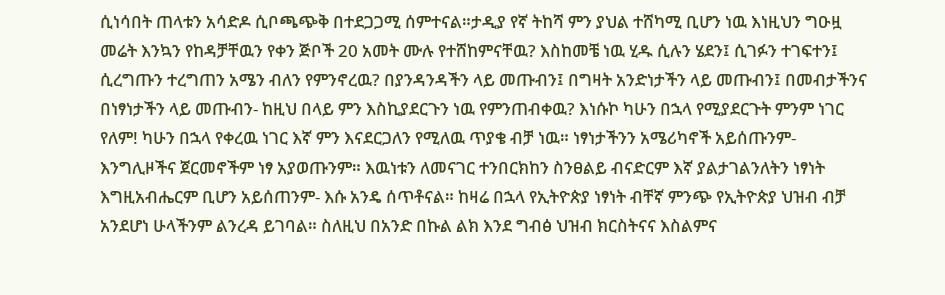ሲነሳበት ጠላቱን አሳድዶ ሲቦጫጭቅ በተደጋጋሚ ሰምተናል።ታዲያ የኛ ትከሻ ምን ያህል ተሸካሚ ቢሆን ነዉ እነዚህን ግዑዟ መሬት እንኳን የከዳቻቸዉን የቀን ጅቦች 20 አመት ሙሉ የተሸከምናቸዉ? እስከመቼ ነዉ ሂዱ ሲሉን ሄደን፤ ሲገፉን ተገፍተን፤ ሲረግጡን ተረግጠን አሜን ብለን የምንኖረዉ? በያንዳንዳችን ላይ መጡብን፤ በግዛት አንድነታችን ላይ መጡብን፤ በመብታችንና በነፃነታችን ላይ መጡብን- ከዚህ በላይ ምን እስኪያደርጉን ነዉ የምንጠብቀዉ? እነሱኮ ካሁን በኋላ የሚያደርጉት ምንም ነገር የለም! ካሁን በኋላ የቀረዉ ነገር እኛ ምን እናደርጋለን የሚለዉ ጥያቄ ብቻ ነዉ። ነፃነታችንን አሜሪካኖች አይሰጡንም- እንግሊዞችና ጀርመኖችም ነፃ አያወጡንም። እዉነቱን ለመናገር ተንበርክከን ስንፀልይ ብናድርም እኛ ያልታገልንለትን ነፃነት እግዚአብሔርም ቢሆን አይሰጠንም- እሱ አንዴ ሰጥቶናል። ከዛሬ በኋላ የኢትዮጵያ ነፃነት ብቸኛ ምንጭ የኢትዮጵያ ህዝብ ብቻ አንደሆነ ሁላችንም ልንረዳ ይገባል። ስለዚህ በአንድ በኩል ልክ እንደ ግብፅ ህዝብ ክርስትናና እስልምና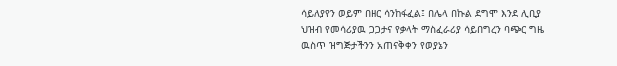ሳይለያየን ወይም በዘር ሳንከፋፈል፤ በሌላ በኩል ደግሞ እንደ ሊቢያ ህዝብ የመሳሪያዉ ጋጋታና የቃላት ማስፈራሪያ ሳይበግረን ባጭር ግዜ ዉስጥ ዝግጅታችንን አጠናቅቀን የወያኔን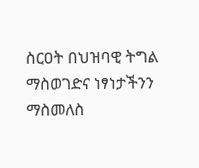ስርዐት በህዝባዊ ትግል ማስወገድና ነፃነታችንን ማስመለስ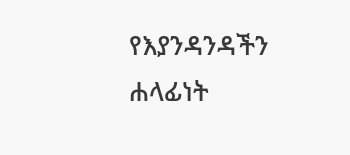የእያንዳንዳችን ሐላፊነት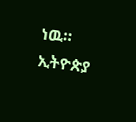ነዉ።
ኢትዮጵያ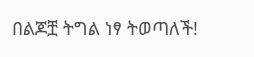በልጆቿ ትግል ነፃ ትወጣለች!